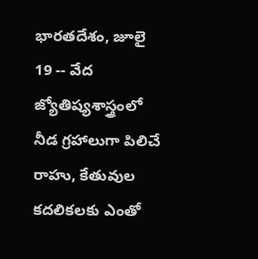భారతదేశం, జూలై 19 -- వేద జ్యోతిష్యశాస్త్రంలో నీడ గ్రహాలుగా పిలిచే రాహు, కేతువుల కదలికలకు ఎంతో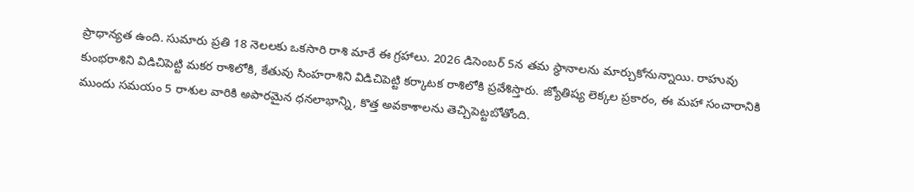ప్రాధాన్యత ఉంది. సుమారు ప్రతి 18 నెలలకు ఒకసారి రాశి మారే ఈ గ్రహాలు. 2026 డిసెంబర్ 5న తమ స్థానాలను మార్చుకోనున్నాయి. రాహువు కుంభరాశిని విడిచిపెట్టి మకర రాశిలోకి, కేతువు సింహరాశిని విడిచిపెట్టి కర్కాటక రాశిలోకి ప్రవేశిస్తారు. జ్యోతిష్య లెక్కల ప్రకారం, ఈ మహా సంచారానికి ముందు సమయం 5 రాశుల వారికి అపారమైన ధనలాభాన్ని, కొత్త అవకాశాలను తెచ్చిపెట్టబోతోంది.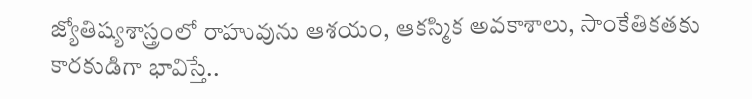జ్యోతిష్యశాస్త్రంలో రాహువును ఆశయం, ఆకస్మిక అవకాశాలు, సాంకేతికతకు కారకుడిగా భావిస్తే..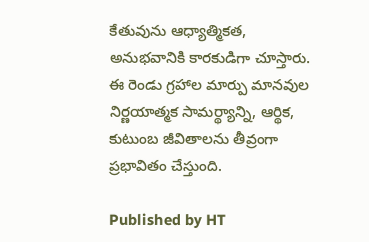కేతువును ఆధ్యాత్మికత, అనుభవానికి కారకుడిగా చూస్తారు. ఈ రెండు గ్రహాల మార్పు మానవుల నిర్ణయాత్మక సామర్థ్యాన్ని, ఆర్థిక, కుటుంబ జీవితాలను తీవ్రంగా ప్రభావితం చేస్తుంది.

Published by HT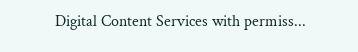Digital Content Services with permiss...